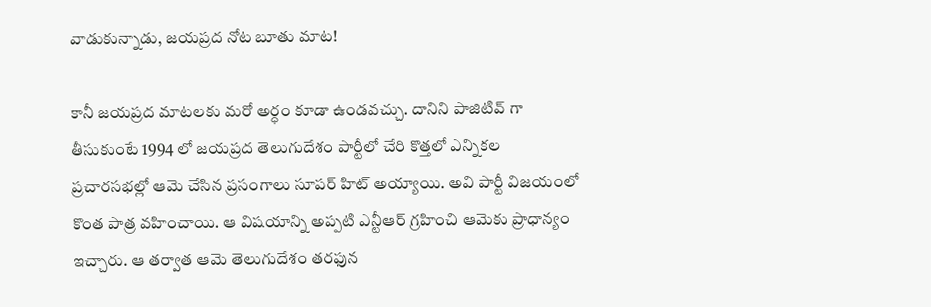వాడుకున్నాడు, జయప్రద నోట బూతు మాట!

కానీ జయప్రద మాటలకు మరో అర్ధం కూడా ఉండవచ్చు. దానిని పాజిటివ్ గా తీసుకుంటే 1994 లో జయప్రద తెలుగుదేశం పార్టీలో చేరి కొత్తలో ఎన్నికల ప్రచారసభల్లో ఆమె చేసిన ప్రసంగాలు సూపర్ హిట్ అయ్యాయి. అవి పార్టీ విజయంలో కొంత పాత్ర వహించాయి. ఆ విషయాన్ని అప్పటి ఎన్టీఆర్ గ్రహించి ఆమెకు ప్రాధాన్యం ఇచ్చారు. ఆ తర్వాత ఆమె తెలుగుదేశం తరఫున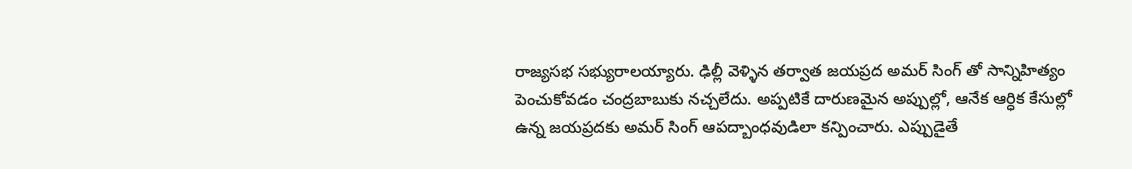రాజ్యసభ సభ్యురాలయ్యారు. ఢిల్లీ వెళ్ళిన తర్వాత జయప్రద అమర్ సింగ్ తో సాన్నిహిత్యం పెంచుకోవడం చంద్రబాబుకు నచ్చలేదు. అప్పటికే దారుణమైన అప్పుల్లో, ఆనేక ఆర్ధిక కేసుల్లో ఉన్న జయప్రదకు అమర్ సింగ్ ఆపద్బాంధవుడిలా కన్పించారు. ఎప్పుడైతే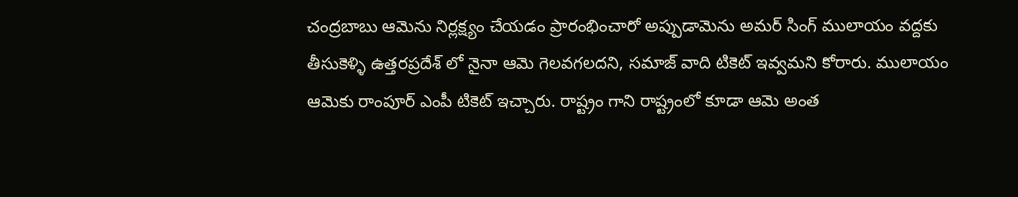చంద్రబాబు ఆమెను నిర్లక్ష్యం చేయడం ప్రారంభించారో అప్పుడామెను అమర్ సింగ్ ములాయం వద్దకు తీసుకెళ్ళి ఉత్తరప్రదేశ్ లో నైనా ఆమె గెలవగలదని, సమాజ్ వాది టికెట్ ఇవ్వమని కోరారు. ములాయం ఆమెకు రాంపూర్ ఎంపీ టికెట్ ఇచ్చారు. రాష్ట్రం గాని రాష్ట్రంలో కూడా ఆమె అంత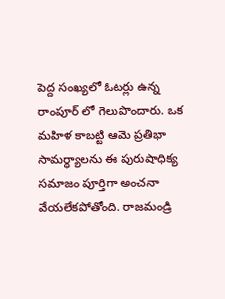పెద్ద సంఖ్యలో ఓటర్లు ఉన్న రాంపూర్ లో గెలుపొందారు. ఒక మహిళ కాబట్టి ఆమె ప్రతిభా సామర్ధ్యాలను ఈ పురుషాధిక్య సమాజం పూర్తిగా అంచనా వేయలేకపోతోంది. రాజమండ్రి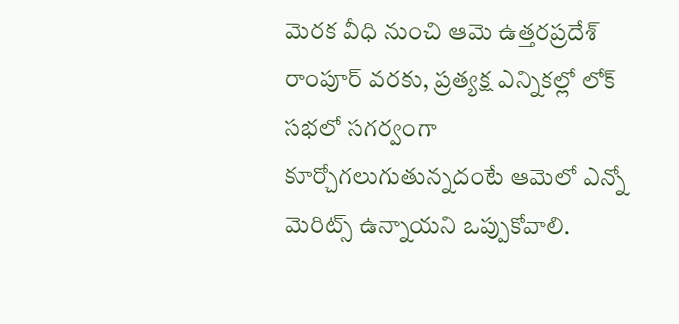మెరక వీధి నుంచి ఆమె ఉత్తరప్రదేశ్ రాంపూర్ వరకు, ప్రత్యక్ష ఎన్నికల్లో లోక్ సభలో సగర్వంగా కూర్చోగలుగుతున్నదంటే ఆమెలో ఎన్నో మెరిట్స్ ఉన్నాయని ఒప్పుకోవాలి.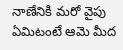నాణేనికి మరో వైపు ఏమిటంటే ఆమె మీద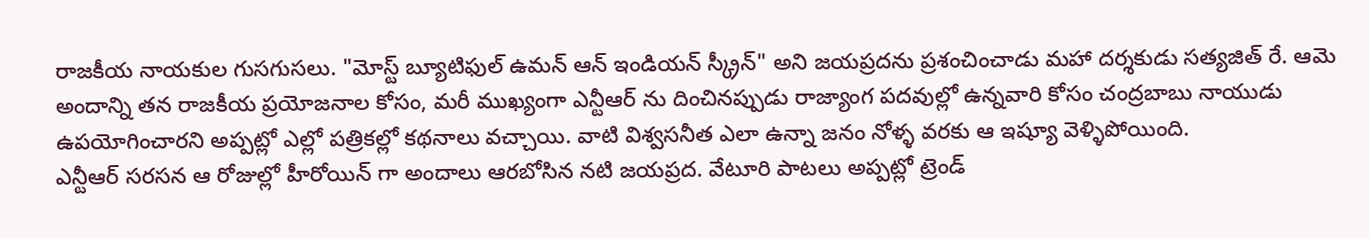రాజకీయ నాయకుల గుసగుసలు. "మోస్ట్ బ్యూటిఫుల్ ఉమన్ ఆన్ ఇండియన్ స్క్రీన్" అని జయప్రదను ప్రశంచించాడు మహా దర్శకుడు సత్యజిత్ రే. ఆమె అందాన్ని తన రాజకీయ ప్రయోజనాల కోసం, మరీ ముఖ్యంగా ఎన్టీఆర్ ను దించినప్పుడు రాజ్యాంగ పదవుల్లో ఉన్నవారి కోసం చంద్రబాబు నాయుడు ఉపయోగించారని అప్పట్లో ఎల్లో పత్రికల్లో కథనాలు వచ్చాయి. వాటి విశ్వసనీత ఎలా ఉన్నా జనం నోళ్ళ వరకు ఆ ఇష్యూ వెళ్ళిపోయింది.
ఎన్టీఆర్ సరసన ఆ రోజుల్లో హీరోయిన్ గా అందాలు ఆరబోసిన నటి జయప్రద. వేటూరి పాటలు అప్పట్లో ట్రెండ్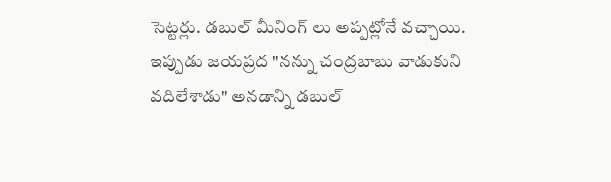సెట్టర్లు. డబుల్ మీనింగ్ లు అప్పట్లోనే వచ్చాయి. ఇప్పుడు జయప్రద "నన్ను చంద్రబాబు వాడుకుని వదిలేశాడు" అనడాన్ని డబుల్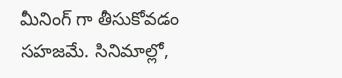మీనింగ్ గా తీసుకోవడం సహజమే. సినిమాల్లో,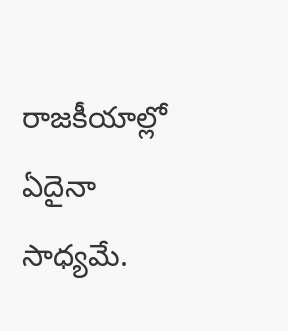రాజకీయాల్లో ఏదైనా సాధ్యమే.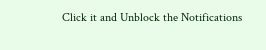Click it and Unblock the Notifications